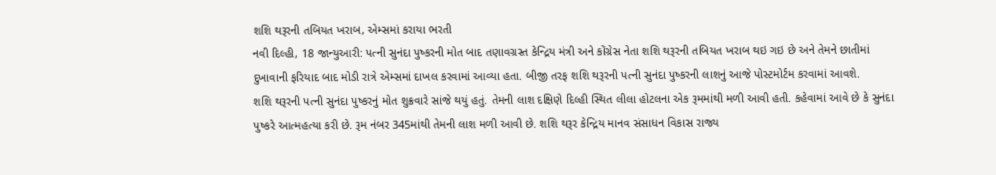શશિ થરૂરની તબિયત ખરાબ, એમ્સમાં કરાયા ભરતી
નવી દિલ્હી, 18 જાન્યુઆરી: પત્ની સુનંદા પુષ્કરની મોત બાદ તણાવગ્રસ્ત કેન્દ્રિય મંત્રી અને કોંગ્રેસ નેતા શશિ થરૂરની તબિયત ખરાબ થઇ ગઇ છે અને તેમને છાતીમાં દુખાવાની ફરિયાદ બાદ મોડી રાત્રે એમ્સમાં દાખલ કરવામાં આવ્યા હતા. બીજી તરફ શશિ થરૂરની પત્ની સુનંદા પુષ્કરની લાશનું આજે પોસ્ટમોર્ટમ કરવામાં આવશે.
શશિ થરૂરની પત્ની સુનંદા પુષ્કરનું મોત શુક્રવારે સાંજે થયું હતું. તેમની લાશ દક્ષિણે દિલ્હી સ્થિત લીલા હોટલના એક રૂમમાંથી મળી આવી હતી. કહેવામાં આવે છે કે સુનંદા પુષ્કરે આત્મહત્યા કરી છે. રૂમ નંબર 345માંથી તેમની લાશ મળી આવી છે. શશિ થરૂર કેન્દ્રિય માનવ સંસાધન વિકાસ રાજ્ય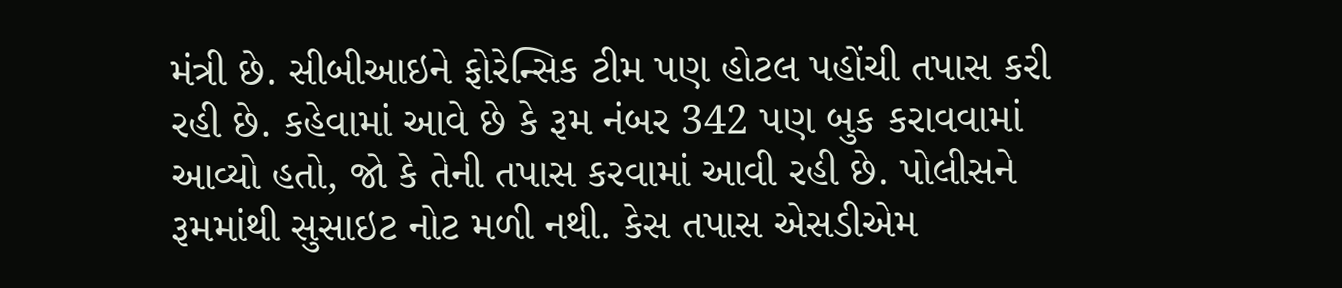મંત્રી છે. સીબીઆઇને ફોરેન્સિક ટીમ પણ હોટલ પહોંચી તપાસ કરી રહી છે. કહેવામાં આવે છે કે રૂમ નંબર 342 પણ બુક કરાવવામાં આવ્યો હતો, જો કે તેની તપાસ કરવામાં આવી રહી છે. પોલીસને રૂમમાંથી સુસાઇટ નોટ મળી નથી. કેસ તપાસ એસડીએમ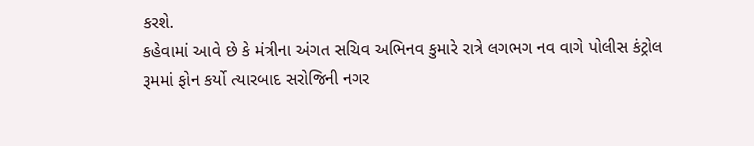કરશે.
કહેવામાં આવે છે કે મંત્રીના અંગત સચિવ અભિનવ કુમારે રાત્રે લગભગ નવ વાગે પોલીસ કંટ્રોલ રૂમમાં ફોન કર્યો ત્યારબાદ સરોજિની નગર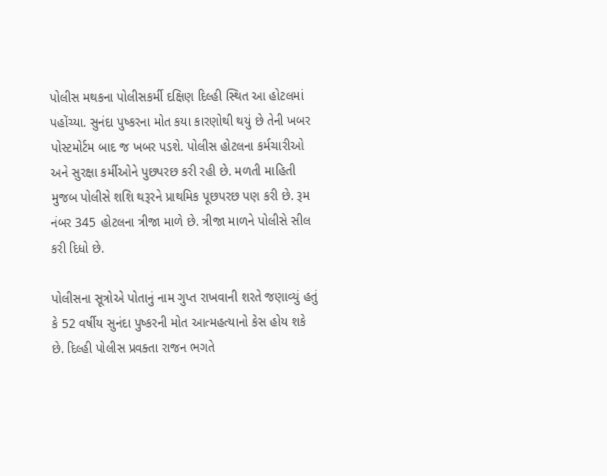પોલીસ મથકના પોલીસકર્મી દક્ષિણ દિલ્હી સ્થિત આ હોટલમાં પહોંચ્યા. સુનંદા પુષ્કરના મોત કયા કારણોથી થયું છે તેની ખબર પોસ્ટમોર્ટમ બાદ જ ખબર પડશે. પોલીસ હોટલના કર્મચારીઓ અને સુરક્ષા કર્મીઓને પુછપરછ કરી રહી છે. મળતી માહિતી મુજબ પોલીસે શશિ થરૂરને પ્રાથમિક પૂછપરછ પણ કરી છે. રૂમ નંબર 345 હોટલના ત્રીજા માળે છે. ત્રીજા માળને પોલીસે સીલ કરી દિધો છે.

પોલીસના સૂત્રોએ પોતાનું નામ ગુપ્ત રાખવાની શરતે જણાવ્યું હતું કે 52 વર્ષીય સુનંદા પુષ્કરની મોત આત્મહત્યાનો કેસ હોય શકે છે. દિલ્હી પોલીસ પ્રવક્તા રાજન ભગતે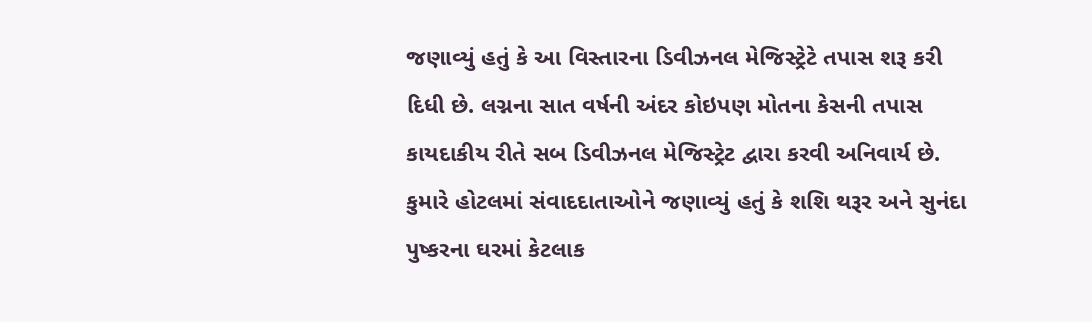જણાવ્યું હતું કે આ વિસ્તારના ડિવીઝનલ મેજિસ્ટ્રેટે તપાસ શરૂ કરી દિધી છે. લગ્નના સાત વર્ષની અંદર કોઇપણ મોતના કેસની તપાસ કાયદાકીય રીતે સબ ડિવીઝનલ મેજિસ્ટ્રેટ દ્વારા કરવી અનિવાર્ય છે.
કુમારે હોટલમાં સંવાદદાતાઓને જણાવ્યું હતું કે શશિ થરૂર અને સુનંદા પુષ્કરના ઘરમાં કેટલાક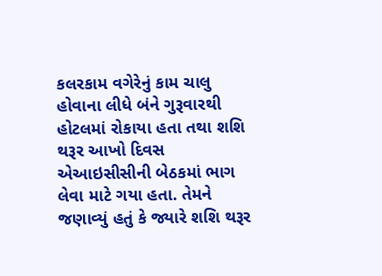કલરકામ વગેરેનું કામ ચાલુ હોવાના લીધે બંને ગુરૂવારથી હોટલમાં રોકાયા હતા તથા શશિ થરૂર આખો દિવસ એઆઇસીસીની બેઠકમાં ભાગ લેવા માટે ગયા હતા. તેમને જણાવ્યું હતું કે જ્યારે શશિ થરૂર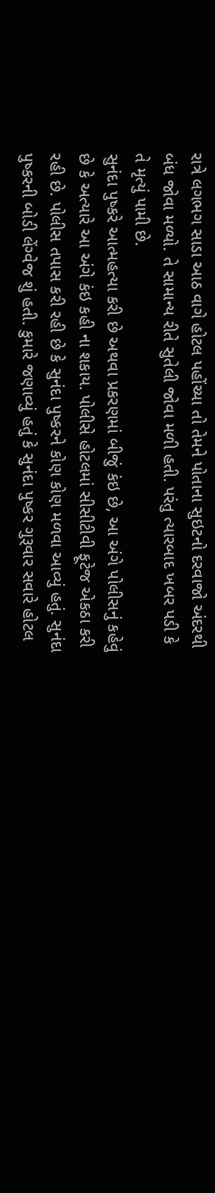રાત્રે લગભગ સાડા આઠ વાગે હોટલ પહોંચ્યા તો તેમને પોતાના સુઇટનો દરવાજો અંદરથી બંધ જોવા મળ્યો. તે સામાન્ય રીતે સુતેલી જોવા મળી હતી. પરંતુ ત્યારબાદ ખબર પડી કે તે મૃત્યું પામી છે.
સુનંદા પુષ્કરે આત્મહત્યા કરી છે અથવા પ્રકરણમાં બીજું કંઇ છે, આ અંગે પોલીસનું કહેવું છે કે અત્યારે આ અંગે કંઇ કહી ના શકાય. પોલીસે હોટલમાં સીસીટીવી ફૂટેજ એકઠા કરી રહી છે. પોલીસ તપાસ કરી રહી છે કે સુનંદા પુષ્કરને કોણ કોણ મળવા આવ્યું હતું. સુનંદા પુષ્કરની બોડી લેંગ્વેજ શું હતી. કુમારે જણાવ્યું હતું કે સુનંદા પુષ્કર ગુરૂવાર સવારે હોટલ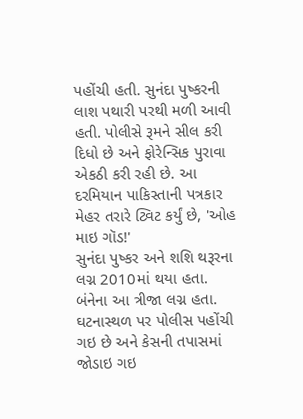પહોંચી હતી. સુનંદા પુષ્કરની લાશ પથારી પરથી મળી આવી હતી. પોલીસે રૂમને સીલ કરી દિધો છે અને ફોરેન્સિક પુરાવા એકઠી કરી રહી છે. આ દરમિયાન પાકિસ્તાની પત્રકાર મેહર તરારે ટ્વિટ કર્યું છે, 'ઓહ માઇ ગૉડ!'
સુનંદા પુષ્કર અને શશિ થરૂરના લગ્ન 2010માં થયા હતા. બંનેના આ ત્રીજા લગ્ન હતા. ઘટનાસ્થળ પર પોલીસ પહોંચી ગઇ છે અને કેસની તપાસમાં જોડાઇ ગઇ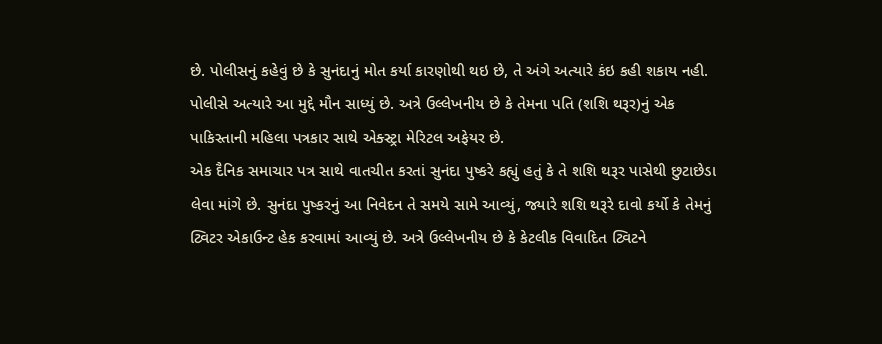છે. પોલીસનું કહેવું છે કે સુનંદાનું મોત કર્યા કારણોથી થઇ છે, તે અંગે અત્યારે કંઇ કહી શકાય નહી. પોલીસે અત્યારે આ મુદ્દે મૌન સાધ્યું છે. અત્રે ઉલ્લેખનીય છે કે તેમના પતિ (શશિ થરૂર)નું એક પાકિસ્તાની મહિલા પત્રકાર સાથે એક્સ્ટ્રા મેરિટલ અફેયર છે.
એક દૈનિક સમાચાર પત્ર સાથે વાતચીત કરતાં સુનંદા પુષ્કરે કહ્યું હતું કે તે શશિ થરૂર પાસેથી છુટાછેડા લેવા માંગે છે. સુનંદા પુષ્કરનું આ નિવેદન તે સમયે સામે આવ્યું, જ્યારે શશિ થરૂરે દાવો કર્યો કે તેમનું ટ્વિટર એકાઉન્ટ હેક કરવામાં આવ્યું છે. અત્રે ઉલ્લેખનીય છે કે કેટલીક વિવાદિત ટ્વિટને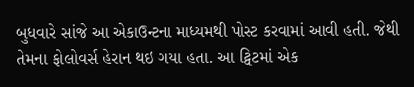બુધવારે સાંજે આ એકાઉન્ટના માધ્યમથી પોસ્ટ કરવામાં આવી હતી. જેથી તેમના ફોલોવર્સ હેરાન થઇ ગયા હતા. આ ટ્વિટમાં એક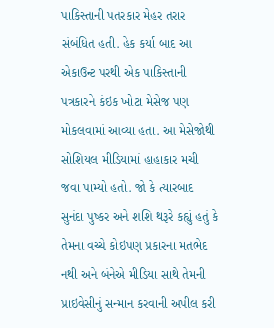પાકિસ્તાની પતરકાર મેહર તરાર સંબંધિત હતી. હેક કર્યા બાદ આ એકાઉન્ટ પરથી એક પાકિસ્તાની પત્રકારને કંઇક ખોટા મેસેજ પણ મોકલવામાં આવ્યા હતા. આ મેસેજોથી સોશિયલ મીડિયામાં હાહાકાર મચી જવા પામ્યો હતો. જો કે ત્યારબાદ સુનંદા પુષ્કર અને શશિ થરૂરે કહ્યું હતું કે તેમના વચ્ચે કોઇપણ પ્રકારના મતભેદ નથી અને બંનેએ મીડિયા સાથે તેમની પ્રાઇવેસીનું સન્માન કરવાની અપીલ કરી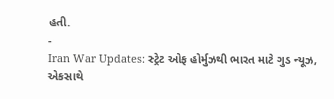હતી.
-
Iran War Updates: સ્ટ્રેટ ઓફ હોર્મુઝથી ભારત માટે ગુડ ન્યૂઝ, એકસાથે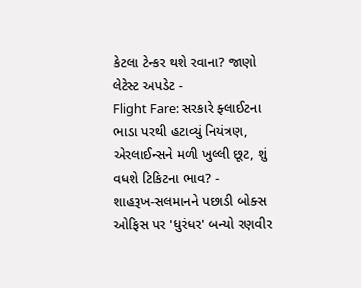કેટલા ટેન્કર થશે રવાના? જાણો લેટેસ્ટ અપડેટ -
Flight Fare: સરકારે ફ્લાઈટના ભાડા પરથી હટાવ્યું નિયંત્રણ, એરલાઈન્સને મળી ખુલ્લી છૂટ, શું વધશે ટિકિટના ભાવ? -
શાહરૂખ-સલમાનને પછાડી બોક્સ ઓફિસ પર 'ધુરંધર' બન્યો રણવીર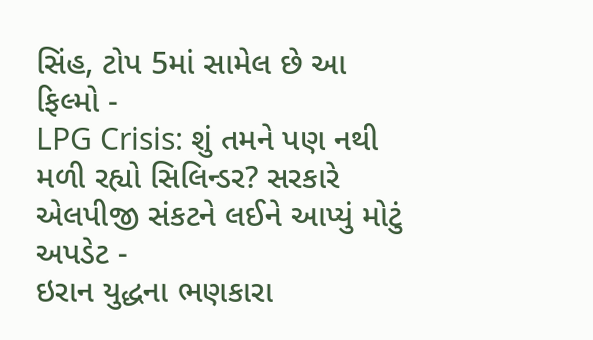સિંહ, ટોપ 5માં સામેલ છે આ ફિલ્મો -
LPG Crisis: શું તમને પણ નથી મળી રહ્યો સિલિન્ડર? સરકારે એલપીજી સંકટને લઈને આપ્યું મોટું અપડેટ -
ઇરાન યુદ્ધના ભણકારા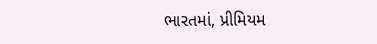ભારતમાં, પ્રીમિયમ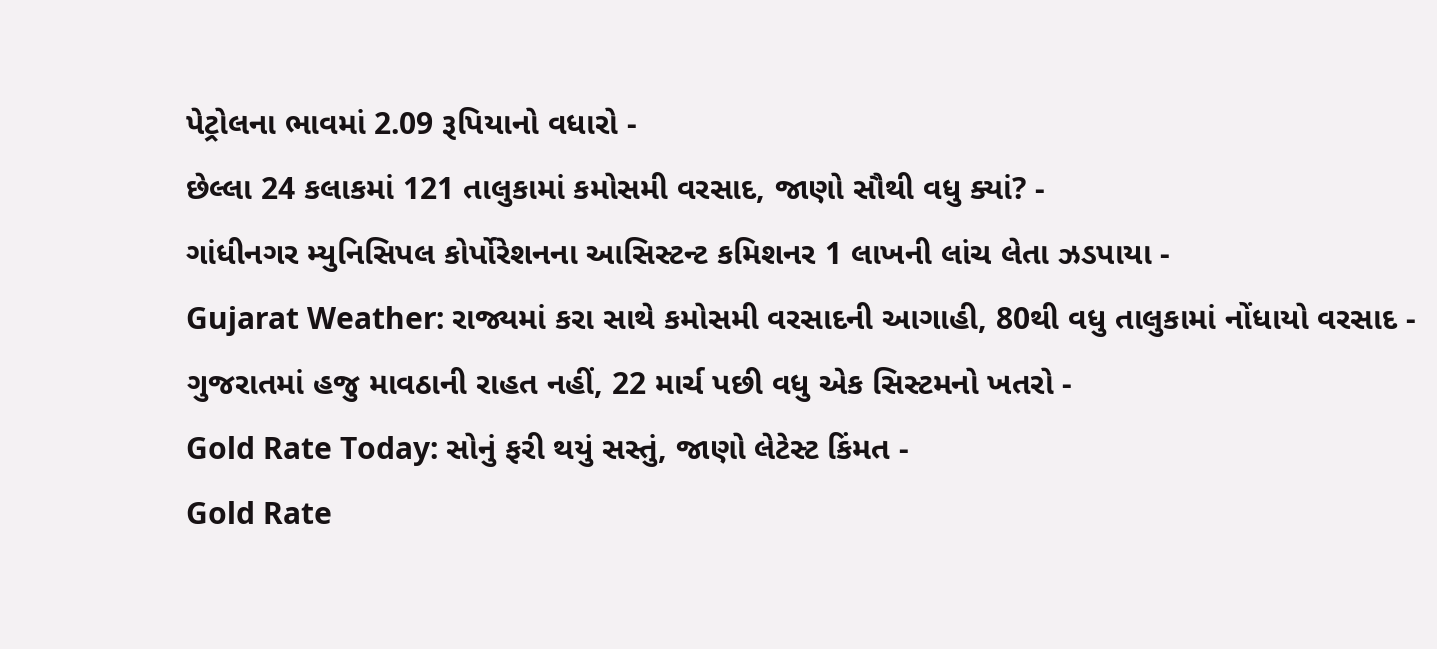પેટ્રોલના ભાવમાં 2.09 રૂપિયાનો વધારો -
છેલ્લા 24 કલાકમાં 121 તાલુકામાં કમોસમી વરસાદ, જાણો સૌથી વધુ ક્યાં? -
ગાંધીનગર મ્યુનિસિપલ કોર્પોરેશનના આસિસ્ટન્ટ કમિશનર 1 લાખની લાંચ લેતા ઝડપાયા -
Gujarat Weather: રાજ્યમાં કરા સાથે કમોસમી વરસાદની આગાહી, 80થી વધુ તાલુકામાં નોંધાયો વરસાદ -
ગુજરાતમાં હજુ માવઠાની રાહત નહીં, 22 માર્ચ પછી વધુ એક સિસ્ટમનો ખતરો -
Gold Rate Today: સોનું ફરી થયું સસ્તું, જાણો લેટેસ્ટ કિંમત -
Gold Rate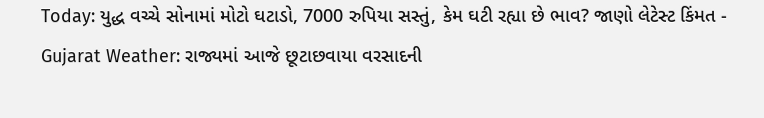Today: યુદ્ધ વચ્ચે સોનામાં મોટો ઘટાડો, 7000 રુપિયા સસ્તું, કેમ ઘટી રહ્યા છે ભાવ? જાણો લેટેસ્ટ કિંમત -
Gujarat Weather: રાજ્યમાં આજે છૂટાછવાયા વરસાદની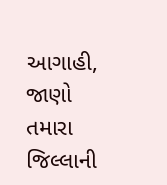આગાહી, જાણો તમારા જિલ્લાની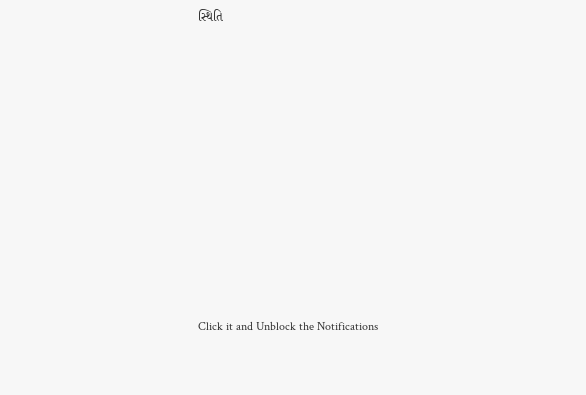સ્થિતિ











Click it and Unblock the Notifications